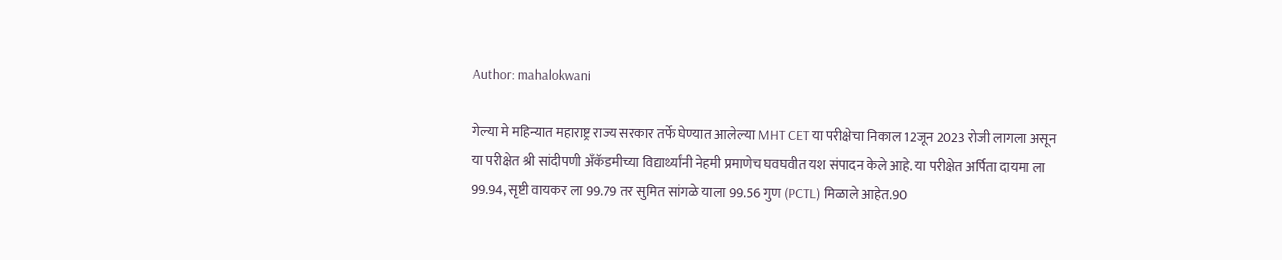Author: mahalokwani

गेल्या मे महिन्यात महाराष्ट्र राज्य सरकार तर्फे घेण्यात आलेल्या MHT CET या परीक्षेचा निकाल 12जून 2023 रोजी लागला असून या परीक्षेत श्री सांदीपणी अँकॅडमीच्या विद्यार्थ्यांनी नेहमी प्रमाणेच घवघवीत यश संपादन केले आहे. या परीक्षेत अर्पिता दायमा ला 99.94, सृष्टी वायकर ला 99.79 तर सुमित सांगळे याला 99.56 गुण (PCTL) मिळाले आहेत.90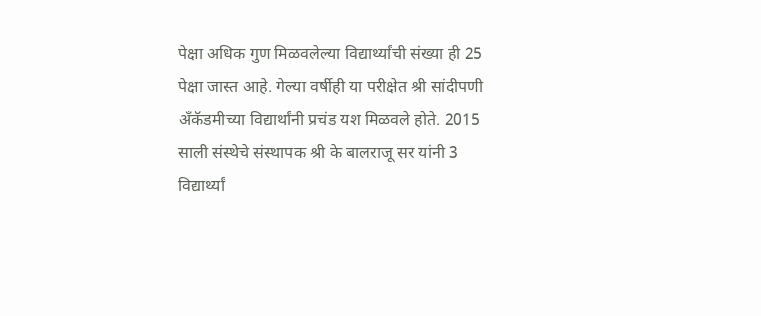पेक्षा अधिक गुण मिळवलेल्या विद्यार्थ्यांची संख्या ही 25 पेक्षा जास्त आहे. गेल्या वर्षीही या परीक्षेत श्री सांदीपणी अँकॅडमीच्या विद्यार्थांनी प्रचंड यश मिळवले होते. 2015 साली संस्थेचे संस्थापक श्री के बालराजू सर यांनी 3 विद्यार्थ्यां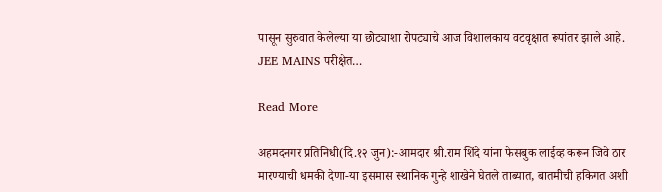पासून सुरुवात केलेल्या या छोट्याशा रोपट्याचे आज विशालकाय वटवृक्षात रूपांतर झाले आहे. JEE MAINS परीक्षेत…

Read More

अहमदनगर प्रतिनिधी(दि.१२ जुन):-आमदार श्री.राम शिंदे यांना फेसबुक लाईव्ह करून जिवे ठार मारण्याची धमकी देणा-या इसमास स्थानिक गुन्हे शाखेने घेतले ताब्यात, बातमीची हकिगत अशी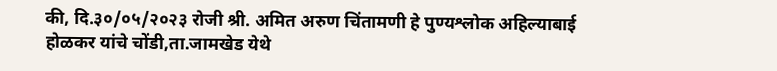की, दि.३०/०५/२०२३ रोजी श्री. अमित अरुण चिंतामणी हे पुण्यश्लोक अहिल्याबाई होळकर यांचे चोंडी,ता.जामखेड येथे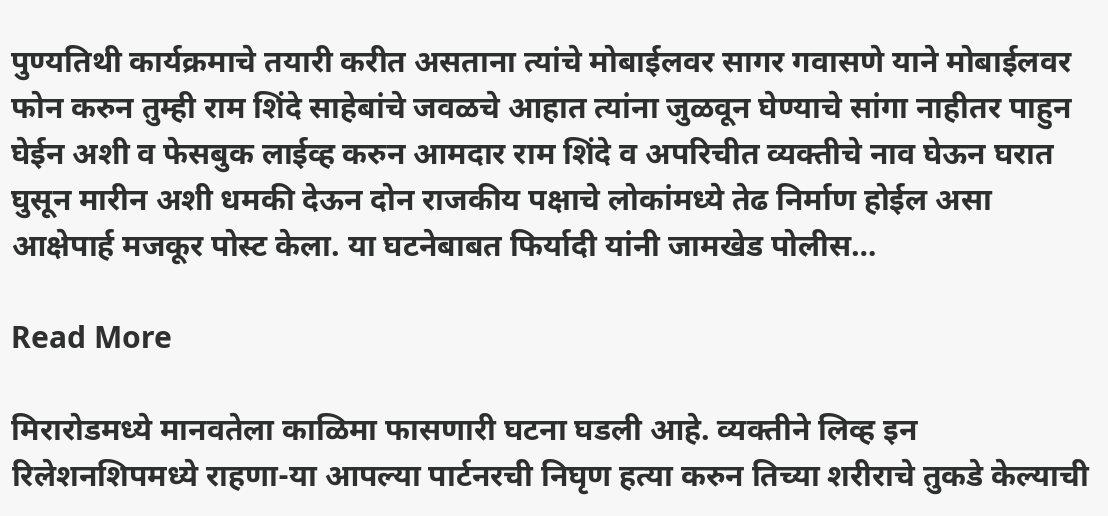पुण्यतिथी कार्यक्रमाचे तयारी करीत असताना त्यांचे मोबाईलवर सागर गवासणे याने मोबाईलवर फोन करुन तुम्ही राम शिंदे साहेबांचे जवळचे आहात त्यांना जुळवून घेण्याचे सांगा नाहीतर पाहुन घेईन अशी व फेसबुक लाईव्ह करुन आमदार राम शिंदे व अपरिचीत व्यक्तीचे नाव घेऊन घरात घुसून मारीन अशी धमकी देऊन दोन राजकीय पक्षाचे लोकांमध्ये तेढ निर्माण होईल असा आक्षेपार्ह मजकूर पोस्ट केला. या घटनेबाबत फिर्यादी यांनी जामखेड पोलीस…

Read More

मिरारोडमध्ये मानवतेला काळिमा फासणारी घटना घडली आहे. व्यक्तीने लिव्ह इन रिलेशनशिपमध्ये राहणा-या आपल्या पार्टनरची निघृण हत्या करुन तिच्या शरीराचे तुकडे केल्याची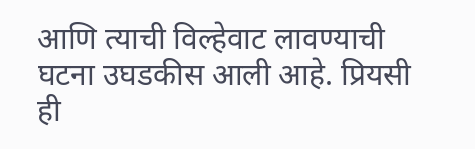आणि त्याची विल्हेवाट लावण्याची घटना उघडकीस आली आहे. प्रियसी ही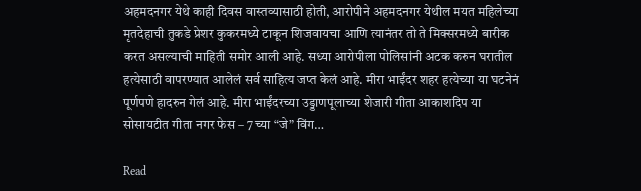अहमदनगर येथे काही दिवस वास्तव्यासाठी होती, आरोपीने अहमदनगर येथील मयत महिलेच्या मृतदेहाची तुकडे प्रेशर कुकरमध्ये टाकून शिजवायचा आणि त्यानंतर तो ते मिक्सरमध्ये बारीक करत असल्याची माहिती समोर आली आहे. सध्या आरोपीला पोलिसांनी अटक करुन घरातील हत्येसाठी वापरण्यात आलेलं सर्व साहित्य जप्त केलं आहे. मीरा भाईंदर शहर हत्येच्या या घटनेनं पूर्णपणे हादरुन गेलं आहे. मीरा भाईंदरच्या उड्डाणपूलाच्या शेजारी गीता आकाशदिप या सोसायटीत गीता नगर फेस – 7 च्या “जे” विंग…

Read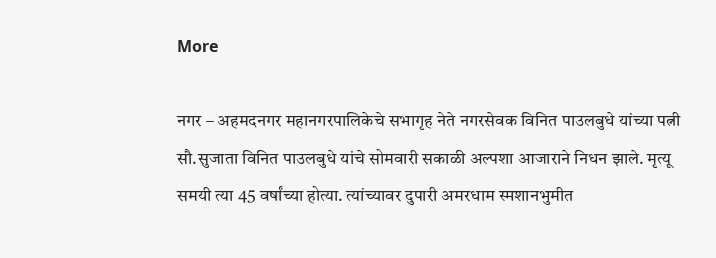More

नगर – अहमदनगर महानगरपालिकेचे सभागृह नेते नगरसेवक विनित पाउलबुधे यांच्या पत्नी सौ.सुजाता विनित पाउलबुधे यांचे सोमवारी सकाळी अल्पशा आजाराने निधन झाले. मृत्यू समयी त्या 45 वर्षांच्या होत्या. त्यांच्यावर दुपारी अमरधाम स्मशानभुमीत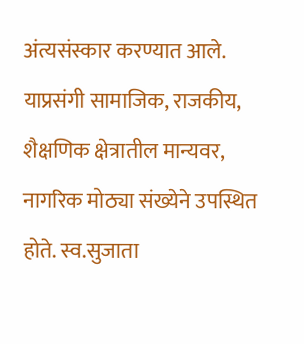अंत्यसंस्कार करण्यात आले. याप्रसंगी सामाजिक, राजकीय, शैक्षणिक क्षेत्रातील मान्यवर, नागरिक मोठ्या संख्येने उपस्थित होते. स्व.सुजाता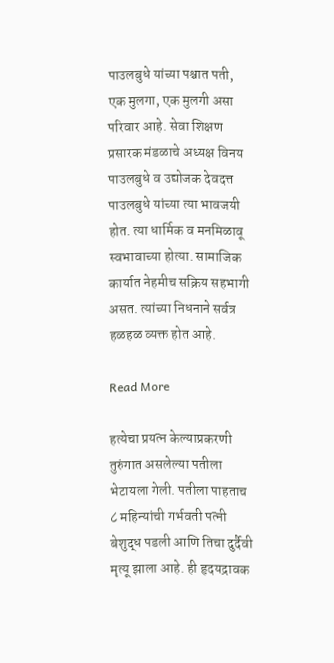पाउलबुधे यांच्या पश्चात पती, एक मुलगा, एक मुलगी असा परिवार आहे. सेवा शिक्षण प्रसारक मंडळाचे अध्यक्ष विनय पाउलबुधे व उद्योजक देवदत्त पाउलबुधे यांच्या त्या भावजयी होत. त्या धार्मिक व मनमिळावू स्वभावाच्या होत्या. सामाजिक कार्यात नेहमीच सक्रिय सहभागी असत. त्यांच्या निधनाने सर्वत्र हळहळ व्यक्त होत आहे.

Read More

हत्येचा प्रयत्न केल्याप्रकरणी तुरुंगात असलेल्या पतीला भेटायला गेली. पतीला पाहताच ८ महिन्यांची गर्भवती पत्नी बेशुद्ध पडली आणि तिचा दुर्दैवी मृत्यू झाला आहे. ही हृदयद्रावक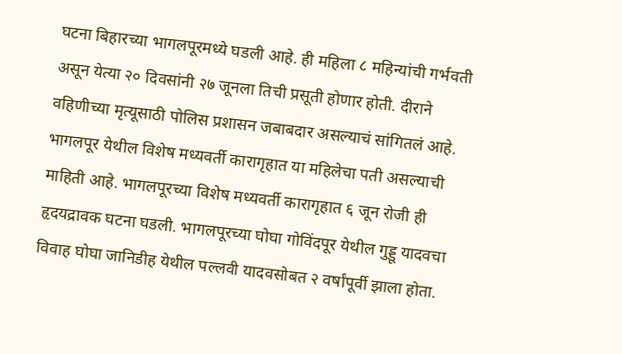घटना बिहारच्या भागलपूरमध्ये घडली आहे. ही महिला ८ महिन्यांची गर्भवती असून येत्या २० दिवसांनी २७ जूनला तिची प्रसूती होणार होती. दीराने वहिणीच्या मृत्यूसाठी पोलिस प्रशासन जबाबदार असल्याचं सांगितलं आहे. भागलपूर येथील विशेष मध्यवर्ती कारागृहात या महिलेचा पती असल्याची माहिती आहे. भागलपूरच्या विशेष मध्यवर्ती कारागृहात ६ जून रोजी ही हृदयद्रावक घटना घडली. भागलपूरच्या घोघा गोविंदपूर येथील गुड्डू यादवचा विवाह घोघा जानिडीह येथील पल्लवी यादवसोबत २ वर्षांपूर्वी झाला होता.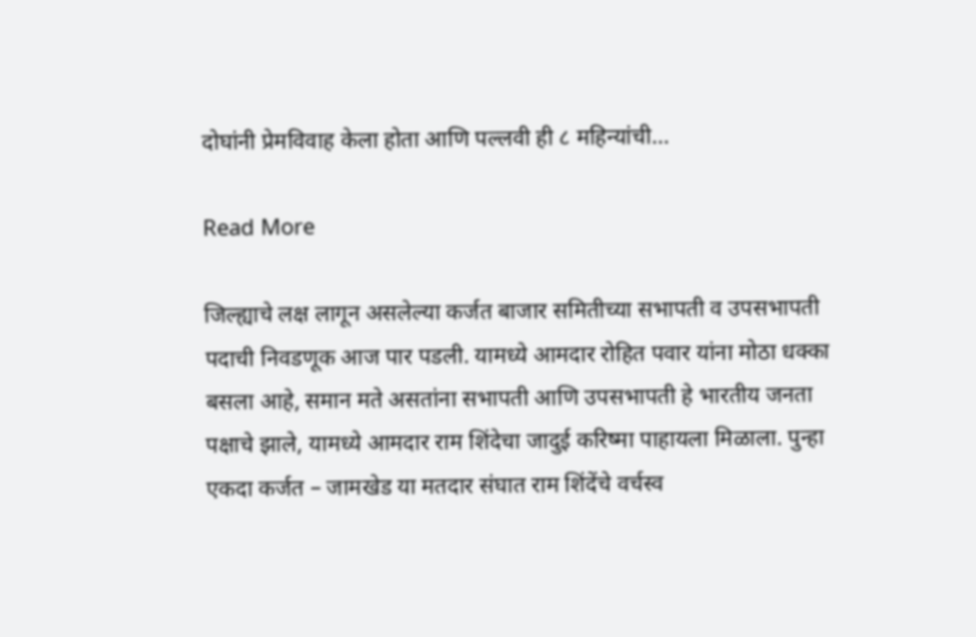दोघांनी प्रेमविवाह केला होता आणि पल्लवी ही ८ महिन्यांची…

Read More

जिल्ह्याचे लक्ष लागून असलेल्या कर्जत बाजार समितीच्या सभापती व उपसभापती पदाची निवडणूक आज पार पडली. यामध्ये आमदार रोहित पवार यांना मोठा धक्का बसला आहे, समान मते असतांना सभापती आणि उपसभापती हे भारतीय जनता पक्षाचे झाले, यामध्ये आमदार राम शिंदेचा जादुई करिष्मा पाहायला मिळाला. पुन्हा एकदा कर्जत – जामखेड या मतदार संघात राम शिंदेंचे वर्चस्व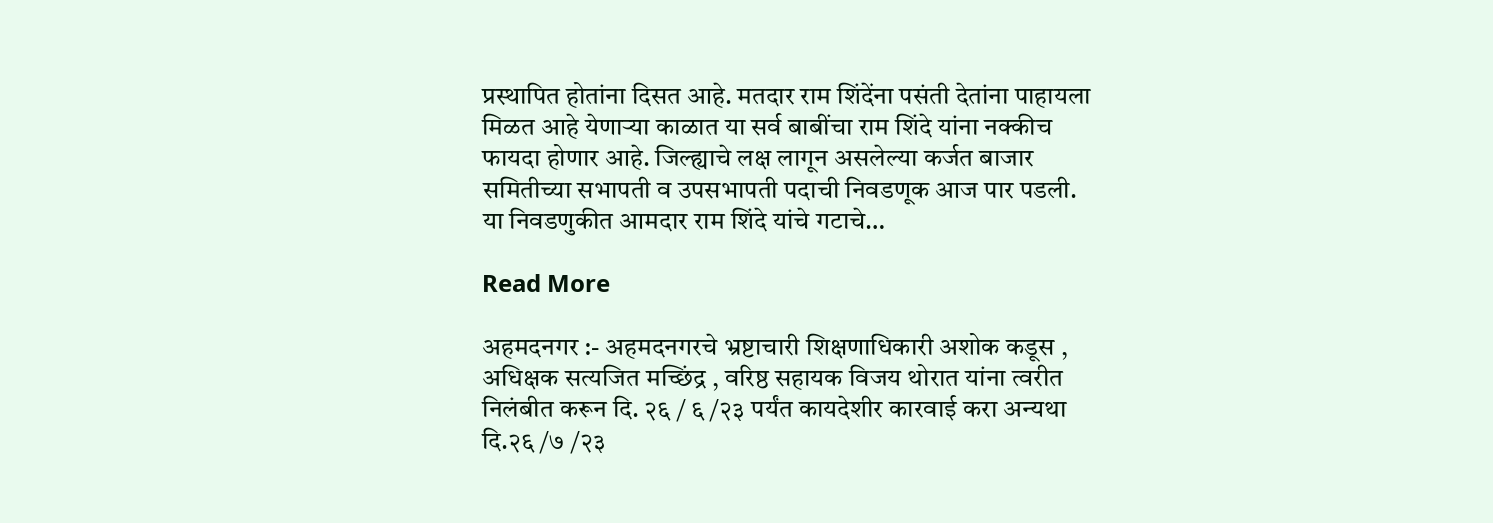प्रस्थापित होतांना दिसत आहे. मतदार राम शिंदेंना पसंती देतांना पाहायला मिळत आहे येणाऱ्या काळात या सर्व बाबींचा राम शिंदे यांना नक्कीच फायदा होणार आहे. जिल्ह्याचे लक्ष लागून असलेल्या कर्जत बाजार समितीच्या सभापती व उपसभापती पदाची निवडणूक आज पार पडली. या निवडणुकीत आमदार राम शिंदे यांचे गटाचे…

Read More

अहमदनगर :- अहमदनगरचे भ्रष्टाचारी शिक्षणाधिकारी अशोक कडूस , अधिक्षक सत्यजित मच्छिंद्र , वरिष्ठ सहायक विजय थोरात यांना त्वरीत निलंबीत करून दि. २६ / ६ /२३ पर्यंत कायदेशीर कारवाई करा अन्यथा दि.२६ /७ /२३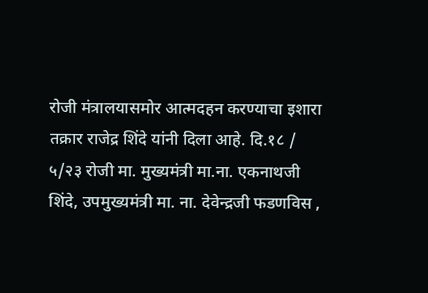रोजी मंत्रालयासमोर आत्मदहन करण्याचा इशारा तक्रार राजेद्र शिंदे यांनी दिला आहे. दि.१८ / ५/२३ रोजी मा. मुख्यमंत्री मा.ना. एकनाथजी शिंदे, उपमुख्यमंत्री मा. ना. देवेन्द्रजी फडणविस ,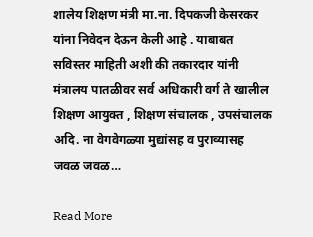शालेय शिक्षण मंत्री मा.ना. दिपकजी केसरकर यांना निवेदन देऊन केली आहे . याबाबत सविस्तर माहिती अशी की तकारदार यांनी मंत्रालय पातळीवर सर्व अधिकारी वर्ग ते खालील शिक्षण आयुक्त , शिक्षण संचालक , उपसंचालक अदि. ना वेगवेगळ्या मुद्यांसह व पुराव्यासह जवळ जवळ…

Read More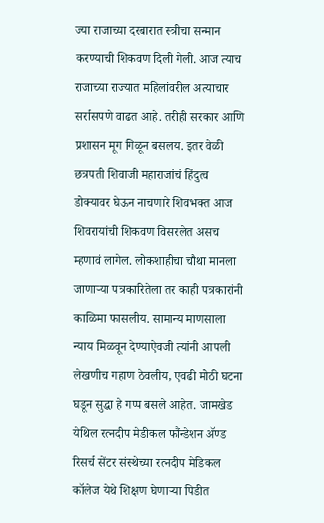ज्या राजाच्या दरबारात स्त्रीचा सन्मान करण्याची शिकवण दिली गेली. आज त्याच राजाच्या राज्यात महिलांवरील अत्याचार सर्रासपणे वाढत आहे. तरीही सरकार आणि प्रशासन मूग गिळून बसलय. इतर वेळी छत्रपती शिवाजी महाराजांचं हिंदुत्व डोक्यावर घेऊन नाचणारे शिवभक्त आज शिवरायांची शिकवण विसरलेत असच म्हणावं लागेल. लोकशाहीचा चौथा मानला जाणाऱ्या पत्रकारितेला तर काही पत्रकारांनी काळिमा फासलीय. सामान्य माणसाला न्याय मिळवून देण्याऐवजी त्यांनी आपली लेखणीच गहाण ठेवलीय, एवढी मोठी घटना घडून सुद्धा हे गप्प बसले आहेत. जामखेड येथिल रत्नदीप मेडीकल फौंन्डेशन ॲण्ड रिसर्च सेंटर संस्थेच्या रत्नदीप मेडिकल कॉलेज येथे शिक्षण घेणाऱ्या पिडीत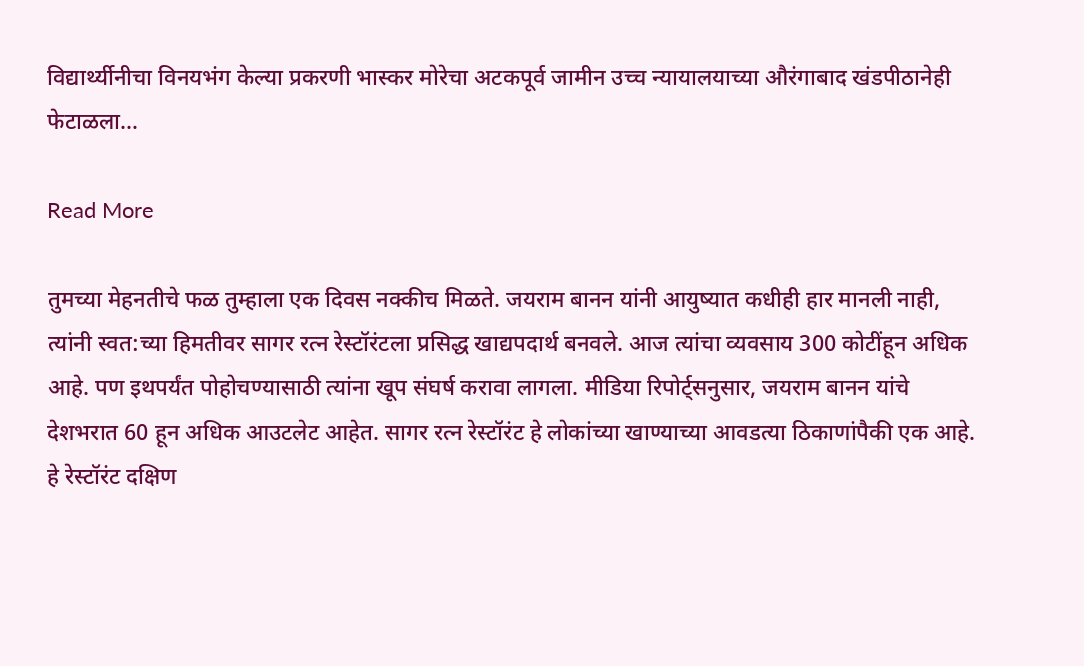विद्यार्थ्यीनीचा विनयभंग केल्या प्रकरणी भास्कर मोरेचा अटकपूर्व जामीन उच्च न्यायालयाच्या औरंगाबाद खंडपीठानेही फेटाळला…

Read More

तुमच्या मेहनतीचे फळ तुम्हाला एक दिवस नक्कीच मिळते. जयराम बानन यांनी आयुष्यात कधीही हार मानली नाही, त्यांनी स्वत:च्या हिमतीवर सागर रत्न रेस्टॉरंटला प्रसिद्ध खाद्यपदार्थ बनवले. आज त्यांचा व्यवसाय 300 कोटींहून अधिक आहे. पण इथपर्यंत पोहोचण्यासाठी त्यांना खूप संघर्ष करावा लागला. मीडिया रिपोर्ट्सनुसार, जयराम बानन यांचे देशभरात 60 हून अधिक आउटलेट आहेत. सागर रत्न रेस्टॉरंट हे लोकांच्या खाण्याच्या आवडत्या ठिकाणांपैकी एक आहे. हे रेस्टॉरंट दक्षिण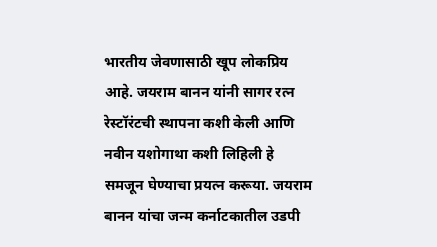भारतीय जेवणासाठी खूप लोकप्रिय आहे. जयराम बानन यांनी सागर रत्न रेस्टॉरंटची स्थापना कशी केली आणि नवीन यशोगाथा कशी लिहिली हे समजून घेण्याचा प्रयत्न करूया. जयराम बानन यांचा जन्म कर्नाटकातील उडपी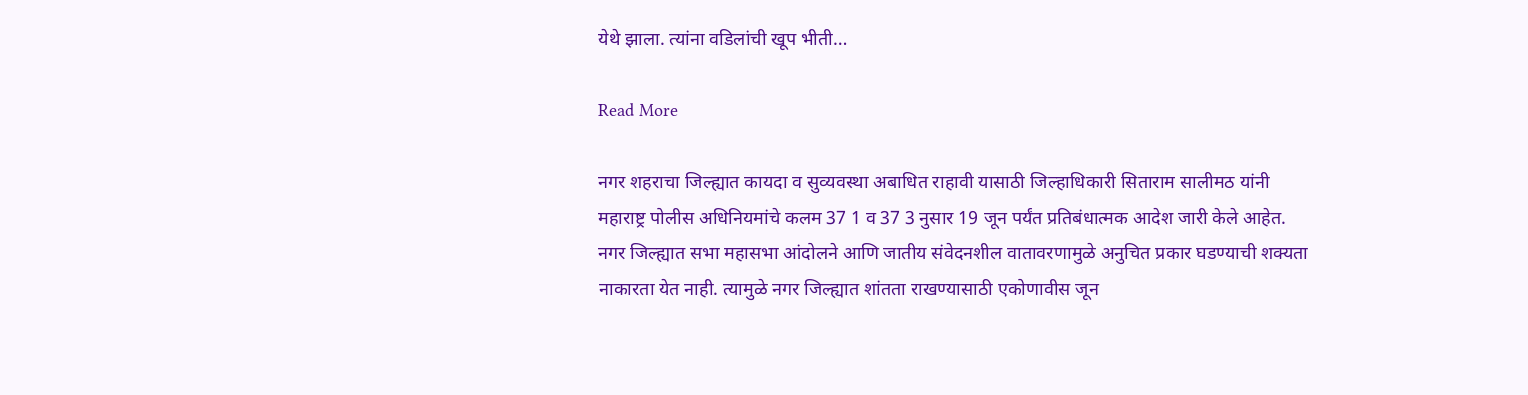येथे झाला. त्यांना वडिलांची खूप भीती…

Read More

नगर शहराचा जिल्ह्यात कायदा व सुव्यवस्था अबाधित राहावी यासाठी जिल्हाधिकारी सिताराम सालीमठ यांनी महाराष्ट्र पोलीस अधिनियमांचे कलम 37 1 व 37 3 नुसार 19 जून पर्यंत प्रतिबंधात्मक आदेश जारी केले आहेत. नगर जिल्ह्यात सभा महासभा आंदोलने आणि जातीय संवेदनशील वातावरणामुळे अनुचित प्रकार घडण्याची शक्यता नाकारता येत नाही. त्यामुळे नगर जिल्ह्यात शांतता राखण्यासाठी एकोणावीस जून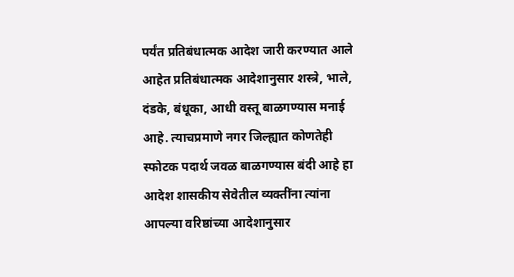पर्यंत प्रतिबंधात्मक आदेश जारी करण्यात आले आहेत प्रतिबंधात्मक आदेशानुसार शस्त्रे, भाले, दंडके, बंधूका, आधी वस्तू बाळगण्यास मनाई आहे. त्याचप्रमाणे नगर जिल्ह्यात कोणतेही स्फोटक पदार्थ जवळ बाळगण्यास बंदी आहे हा आदेश शासकीय सेवेतील व्यक्तींना त्यांना आपल्या वरिष्ठांच्या आदेशानुसार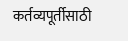कर्तव्यपूर्तीसाठी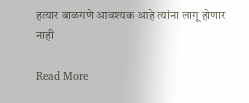हत्यार बाळगणे आवश्यक आहे त्यांना लागू होणार नाही

Read More